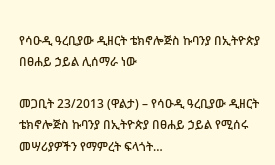የሳዑዲ ዓረቢያው ዲዘርት ቴክኖሎጅስ ኩባንያ በኢትዮጵያ በፀሐይ ኃይል ሊሰማራ ነው

መጋቢት 23/2013 (ዋልታ) – የሳዑዲ ዓረቢያው ዲዘርት ቴክኖሎጅስ ኩባንያ በኢትዮጵያ በፀሐይ ኃይል የሚሰሩ መሣሪያዎችን የማምረት ፍላጎት…